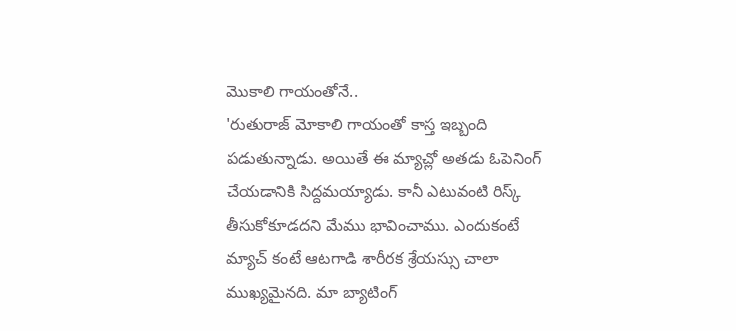మొకాలి గాయంతోనే..
'రుతురాజ్ మోకాలి గాయంతో కాస్త ఇబ్బంది పడుతున్నాడు. అయితే ఈ మ్యాచ్లో అతడు ఓపెనింగ్ చేయడానికి సిద్దమయ్యాడు. కానీ ఎటువంటి రిస్క్ తీసుకోకూడదని మేము భావించాము. ఎందుకంటే మ్యాచ్ కంటే ఆటగాడి శారీరక శ్రేయస్సు చాలా ముఖ్యమైనది. మా బ్యాటింగ్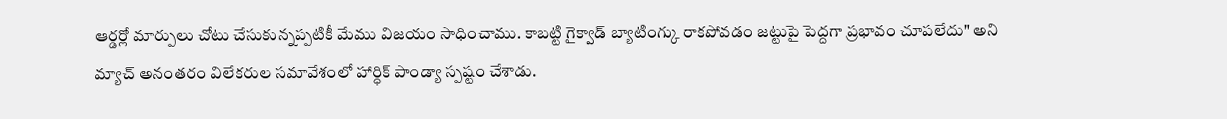ఆర్డర్లో మార్పులు చోటు చేసుకున్నప్పటికీ మేము విజయం సాధించాము. కాబట్టి గైక్వాడ్ బ్యాటింగ్కు రాకపోవడం జట్టుపై పెద్దగా ప్రభావం చూపలేదు" అని మ్యాచ్ అనంతరం విలేకరుల సమావేశంలో హార్ధిక్ పాండ్యా స్పష్టం చేశాడు.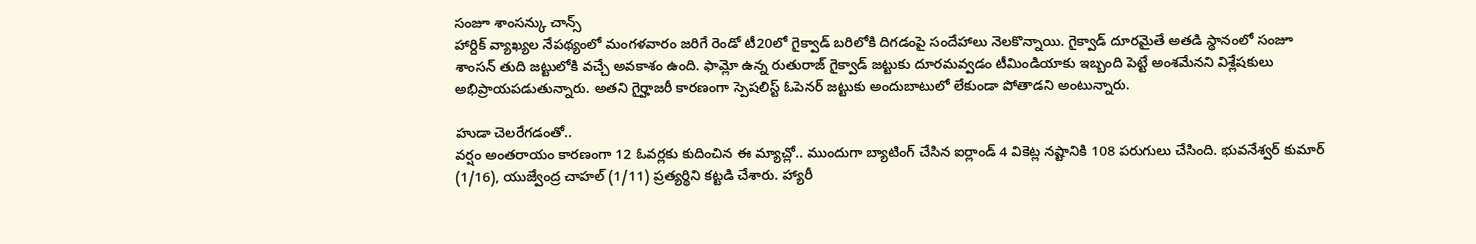సంజూ శాంసన్కు చాన్స్
హార్దిక్ వ్యాఖ్యల నేపథ్యంలో మంగళవారం జరిగే రెండో టీ20లో గైక్వాడ్ బరిలోకి దిగడంపై సందేహాలు నెలకొన్నాయి. గైక్వాడ్ దూరమైతే అతడి స్థానంలో సంజూ శాంసన్ తుది జట్టులోకి వచ్చే అవకాశం ఉంది. ఫామ్లో ఉన్న రుతురాజ్ గైక్వాడ్ జట్టుకు దూరమవ్వడం టీమిండియాకు ఇబ్బంది పెట్టే అంశమేనని విశ్లేషకులు అభిప్రాయపడుతున్నారు. అతని గైర్హాజరీ కారణంగా స్పెషలిస్ట్ ఓపెనర్ జట్టుకు అందుబాటులో లేకుండా పోతాడని అంటున్నారు.

హుడా చెలరేగడంతో..
వర్షం అంతరాయం కారణంగా 12 ఓవర్లకు కుదించిన ఈ మ్యాచ్లో.. ముందుగా బ్యాటింగ్ చేసిన ఐర్లాండ్ 4 వికెట్ల నష్టానికి 108 పరుగులు చేసింది. భువనేశ్వర్ కుమార్ (1/16), యుజ్వేంద్ర చాహల్ (1/11) ప్రత్యర్థిని కట్టడి చేశారు. హ్యారీ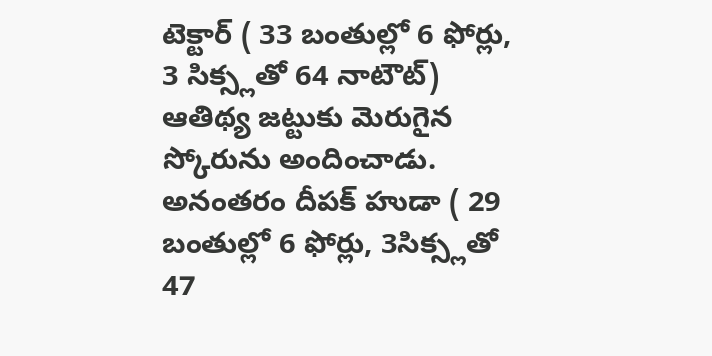టెక్టార్ ( 33 బంతుల్లో 6 ఫోర్లు, 3 సిక్స్లతో 64 నాటౌట్) ఆతిథ్య జట్టుకు మెరుగైన స్కోరును అందించాడు. అనంతరం దీపక్ హుడా ( 29 బంతుల్లో 6 ఫోర్లు, 3సిక్స్లతో 47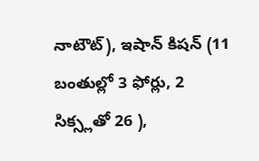నాటౌట్), ఇషాన్ కిషన్ (11 బంతుల్లో 3 ఫోర్లు, 2 సిక్స్లతో 26 ),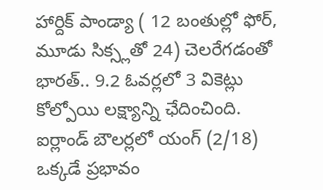హార్దిక్ పాండ్యా ( 12 బంతుల్లో ఫోర్, మూడు సిక్స్లతో 24) చెలరేగడంతో భారత్.. 9.2 ఓవర్లలో 3 వికెట్లు కోల్పోయి లక్ష్యాన్ని ఛేదించింది. ఐర్లాండ్ బౌలర్లలో యంగ్ (2/18) ఒక్కడే ప్రభావం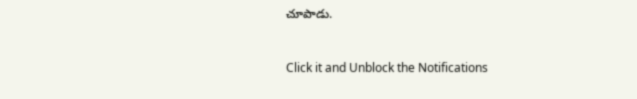చూపాడు.


Click it and Unblock the Notifications